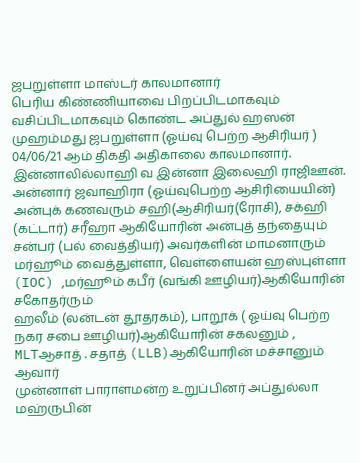ஜபறுள்ளா மாஸ்டர் காலமானார்
பெரிய கிண்ணியாவை பிறப்பிடமாகவும் வசிப்பிடமாகவும் கொண்ட அப்துல் ஹஸன் முஹம்மது ஜபறுள்ளா (ஓய்வு பெற்ற ஆசிரியர் ) 04/06/21 ஆம் திகதி அதிகாலை காலமானார்.
இன்னாலில்லாஹி வ இன்னா இலைஹி ராஜிஊன்.
அன்னார் ஜவாஹிரா (ஓய்வுபெற்ற ஆசிரியையின்) அன்புக் கணவரும் சஹி(ஆசிரியர்(ரோசி), சக்ஹி (கட்டார்) சரீஹா ஆகியோரின் அன்புத் தந்தையும் சன்பர் (பல் வைத்தியர்) அவர்களின் மாமனாரும்
மர்ஹூம் வைத்துள்ளா, வெள்ளையன் ஹஸ்புள்ளா (IOC) ,மர்ஹூம் கபீர் (வங்கி ஊழியர்)ஆகியோரின் சகோதர்ரும்
ஹலீம் (லன்டன் தூதரகம்), பாறூக் ( ஓய்வு பெற்ற நகர சபை ஊழியர்)ஆகியோரின் சகலனும் , MLTஆசாத் . சதாத் (LLB)ஆகியோரின் மச்சானும் ஆவார்
முன்னாள் பாராளமன்ற உறுப்பினர் அப்துல்லா மஹ்ருபின்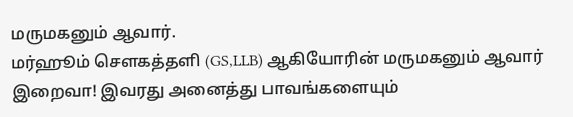மருமகனும் ஆவார்.
மர்ஹூம் சௌகத்தளி (GS,LLB) ஆகியோரின் மருமகனும் ஆவார்
இறைவா! இவரது அனைத்து பாவங்களையும்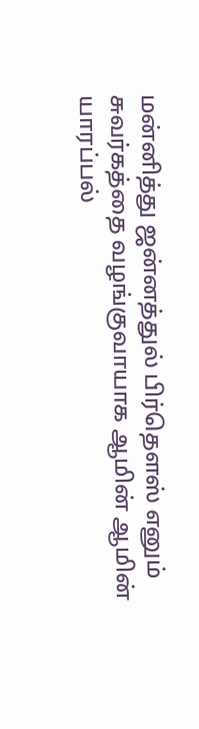மன்னித்து ஜன்னத்துல் பிர்தௌஸ் எனும் சுவர்கத்தை வழங்குவாயாக ஆமின் ஆமின் யாரப்பல்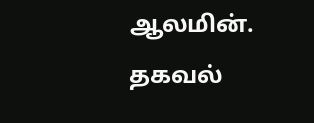ஆலமின்.
தகவல்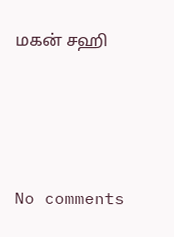மகன் சஹி






No comments